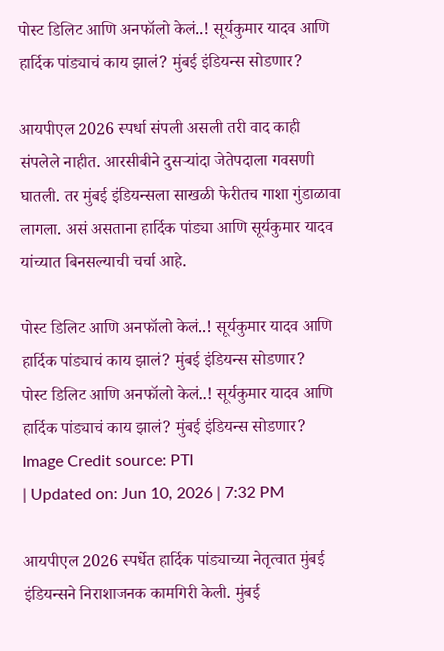पोस्ट डिलिट आणि अनफॉलो केलं..! सूर्यकुमार यादव आणि हार्दिक पांड्याचं काय झालं? मुंबई इंडियन्स सोडणार?

आयपीएल 2026 स्पर्धा संपली असली तरी वाद काही संपलेले नाहीत. आरसीबीने दुसऱ्यांदा जेतेपदाला गवसणी घातली. तर मुंबई इंडियन्सला साखळी फेरीतच गाशा गुंडाळावा लागला. असं असताना हार्दिक पांड्या आणि सूर्यकुमार यादव यांच्यात बिनसल्याची चर्चा आहे.

पोस्ट डिलिट आणि अनफॉलो केलं..! सूर्यकुमार यादव आणि हार्दिक पांड्याचं काय झालं? मुंबई इंडियन्स सोडणार?
पोस्ट डिलिट आणि अनफॉलो केलं..! सूर्यकुमार यादव आणि हार्दिक पांड्याचं काय झालं? मुंबई इंडियन्स सोडणार?
Image Credit source: PTI
| Updated on: Jun 10, 2026 | 7:32 PM

आयपीएल 2026 स्पर्धेत हार्दिक पांड्याच्या नेतृत्वात मुंबई इंडियन्सने निराशाजनक कामगिरी केली. मुंबई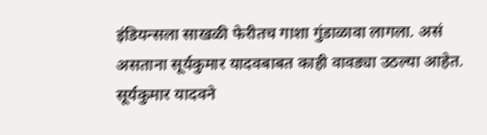इंडियन्सला साखळी फेरीतच गाशा गुंडाळावा लागला. असं असताना सूर्यकुमार यादवबाबत काही वावड्या उठल्या आहेत. सूर्यकुमार यादवने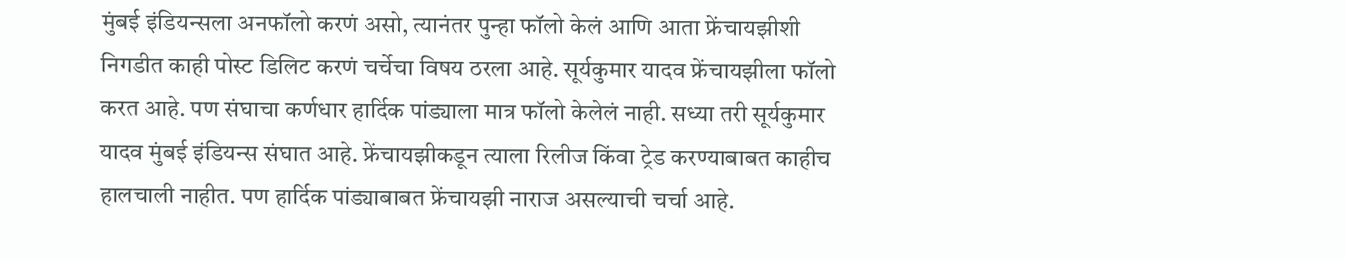मुंबई इंडियन्सला अनफॉलो करणं असो, त्यानंतर पुन्हा फॉलो केलं आणि आता फ्रेंचायझीशी निगडीत काही पोस्ट डिलिट करणं चर्चेचा विषय ठरला आहे. सूर्यकुमार यादव फ्रेंचायझीला फॉलो करत आहे. पण संघाचा कर्णधार हार्दिक पांड्याला मात्र फॉलो केलेलं नाही. सध्या तरी सूर्यकुमार यादव मुंबई इंडियन्स संघात आहे. फ्रेंचायझीकडून त्याला रिलीज किंवा ट्रेड करण्याबाबत काहीच हालचाली नाहीत. पण हार्दिक पांड्याबाबत फ्रेंचायझी नाराज असल्याची चर्चा आहे.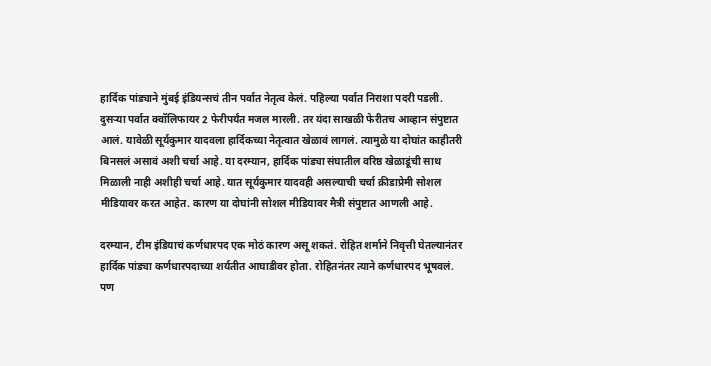हार्दिक पांड्याने मुंबई इंडियन्सचं तीन पर्वात नेतृत्व केलं. पहिल्या पर्वात निराशा पदरी पडली. दुसऱ्या पर्वात क्वॉलिफायर 2 फेरीपर्यंत मजल मारली. तर यंदा साखळी फेरीतच आव्हान संपुष्टात आलं. यावेळी सूर्यकुमार यादवला हार्दिकच्या नेतृत्वात खेळावं लागलं. त्यामुळे या दोघांत काहीतरी बिनसलं असावं अशी चर्चा आहे. या दरम्यान, हार्दिक पांड्या संघातील वरिष्ठ खेळाडूंची साथ मिळाली नाही अशीही चर्चा आहे. यात सूर्यकुमार यादवही असल्याची चर्चा क्रीडाप्रेमी सोशल मीडियावर करत आहेत. कारण या दोघांनी सोशल मीडियावर मैत्री संपुष्टात आणली आहे.

दरम्यान, टीम इंडियाचं कर्णधारपद एक मोठं कारण असू शकतं. रोहित शर्माने निवृत्ती घेतल्यानंतर हार्दिक पांड्या कर्णधारपदाच्या शर्यतीत आघाडीवर होता. रोहितनंतर त्याने कर्णधारपद भूषवलं. पण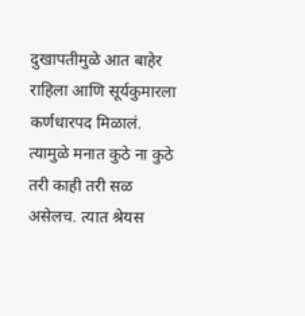दुखापतीमुळे आत बाहेर राहिला आणि सूर्यकुमारला कर्णधारपद मिळालं. त्यामुळे मनात कुठे ना कुठे तरी काही तरी सळ असेलच. त्यात श्रेयस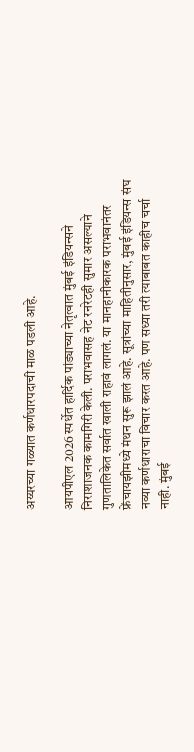अय्यरच्या गळ्यात कर्णधारपदाची माळ पडली आहे.

आयपीएल 2026 स्पर्धेत हार्दिक पांड्याच्या नेतृत्वात मुंबई इंडियन्सने निराशाजनक कामगिरी केली. पराभवासह नेट रनरेटही सुमार असल्याने गुणतालिकेत सर्वात खाली राहावं लागलं. या मानहानीकारक पराभवानंतर फ्रेंचायझीमध्ये मंथन सुरू झालं आहे. सूत्रांच्या माहितीनुसार, मुंबई इंडियन्स संघ नव्या कर्णधाराचा विचार करत आहे. पण सध्या तरी त्याबाबत काहीच चर्चा नाही. मुंबई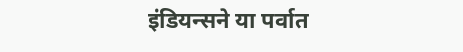इंडियन्सने या पर्वात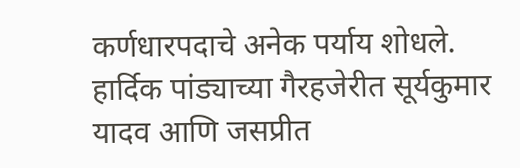कर्णधारपदाचे अनेक पर्याय शोधले. हार्दिक पांड्याच्या गैरहजेरीत सूर्यकुमार यादव आणि जसप्रीत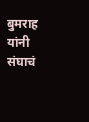बुमराह यांनी संघाचं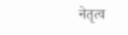नेतृत्व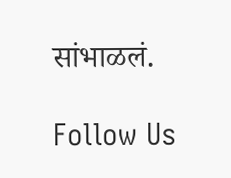सांभाळलं.

Follow Us